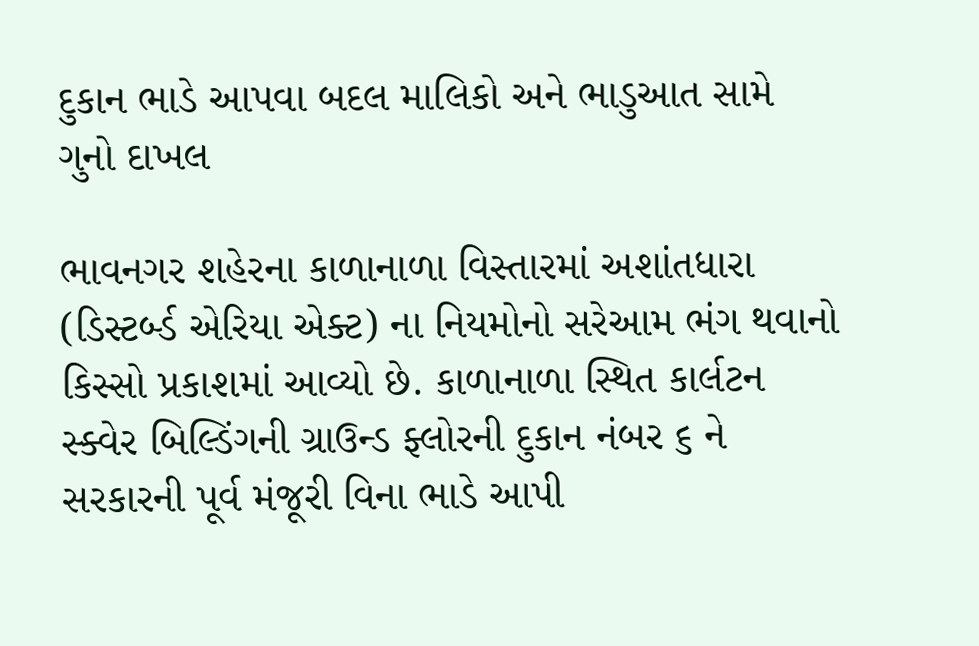દુકાન ભાડે આપવા બદલ માલિકો અને ભાડુઆત સામે ગુનો દાખલ

ભાવનગર શહેરના કાળાનાળા વિસ્તારમાં અશાંતધારા (ડિસ્ટર્બ્ડ એરિયા એક્ટ) ના નિયમોનો સરેઆમ ભંગ થવાનો કિસ્સો પ્રકાશમાં આવ્યો છે. કાળાનાળા સ્થિત કાર્લટન સ્ક્વેર બિલ્ડિંગની ગ્રાઉન્ડ ફ્લોરની દુકાન નંબર ૬ ને સરકારની પૂર્વ મંજૂરી વિના ભાડે આપી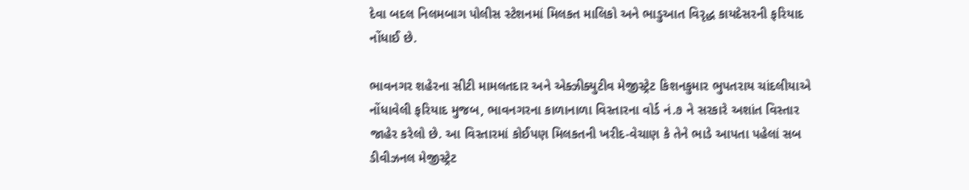દેવા બદલ નિલમબાગ પોલીસ સ્ટેશનમાં મિલકત માલિકો અને ભાડુઆત વિરૃદ્ધ કાયદેસરની ફરિયાદ નોંધાઈ છે.

ભાવનગર શહેરના સીટી મામલતદાર અને એક્ઝીક્યુટીવ મેજીસ્ટ્રેટ કિશનકુમાર ભુપતરાય ચાંદલીયાએ નોંધાવેલી ફરિયાદ મુજબ, ભાવનગરના કાળાનાળા વિસ્તારના વોર્ડ નં.૭ ને સરકારે અશાંત વિસ્તાર જાહેર કરેલો છે. આ વિસ્તારમાં કોઈપણ મિલકતની ખરીદ-વેચાણ કે તેને ભાડે આપતા પહેલાં સબ ડીવીઝનલ મેજીસ્ટ્રેટ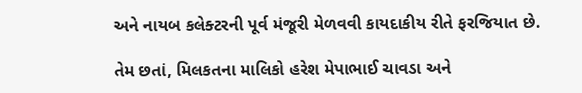અને નાયબ કલેક્ટરની પૂર્વ મંજૂરી મેળવવી કાયદાકીય રીતે ફરજિયાત છે.

તેમ છતાં, મિલકતના માલિકો હરેશ મેપાભાઈ ચાવડા અને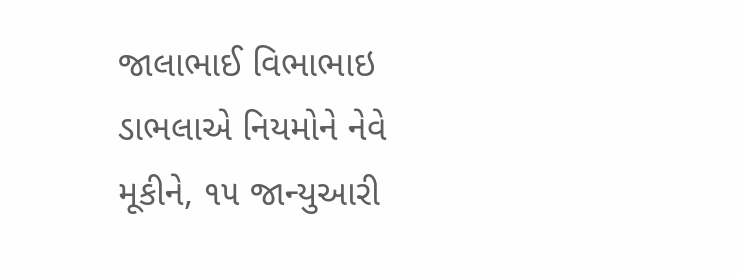જાલાભાઈ વિભાભાઇ ડાભલાએ નિયમોને નેવે મૂકીને, ૧૫ જાન્યુઆરી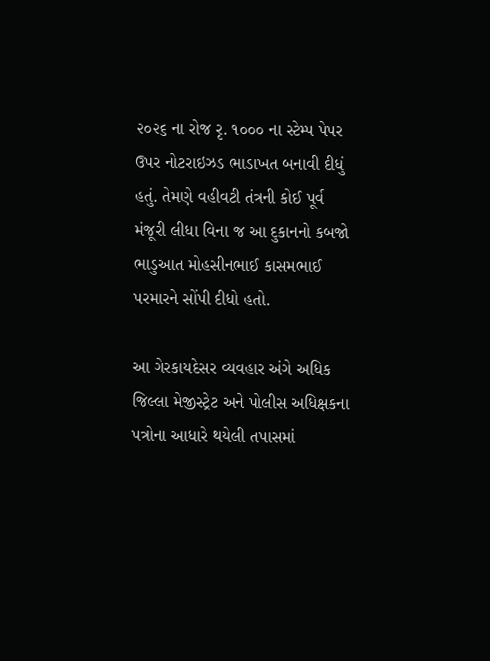૨૦૨૬ ના રોજ રૃ. ૧૦૦૦ ના સ્ટેમ્પ પેપર ઉપર નોટરાઇઝડ ભાડાખત બનાવી દીધું હતું. તેમણે વહીવટી તંત્રની કોઈ પૂર્વ મંજૂરી લીધા વિના જ આ દુકાનનો કબજો ભાડુઆત મોહસીનભાઈ કાસમભાઈ પરમારને સોંપી દીધો હતો.

આ ગેરકાયદેસર વ્યવહાર અંગે અધિક જિલ્લા મેજીસ્ટ્રેટ અને પોલીસ અધિક્ષકના પત્રોના આધારે થયેલી તપાસમાં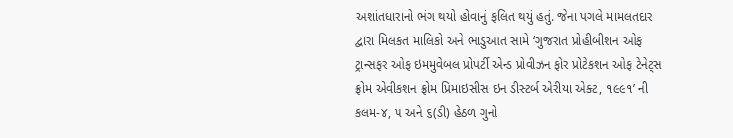અશાંતધારાનો ભંગ થયો હોવાનું ફલિત થયું હતું. જેના પગલે મામલતદાર દ્વારા મિલકત માલિકો અને ભાડુઆત સામે ‘ગુજરાત પ્રોહીબીશન ઓફ ટ્રાન્સફર ઓફ ઇમમુવેબલ પ્રોપર્ટી એન્ડ પ્રોવીઝન ફોર પ્રોટેકશન ઓફ ટેનેટ્સ ફ્રોમ એવીકશન ફ્રોમ પ્રિમાઇસીસ ઇન ડીસ્ટર્બ એરીયા એક્ટ, ૧૯૯૧’ ની કલમ-૪, ૫ અને ૬(ડી) હેઠળ ગુનો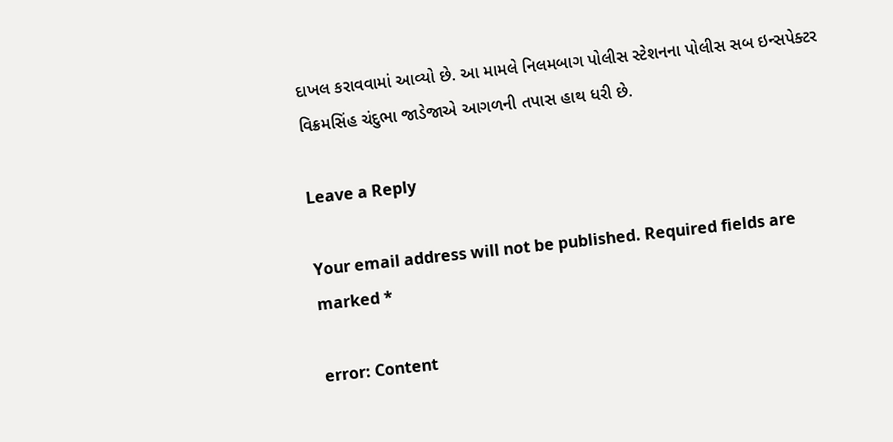દાખલ કરાવવામાં આવ્યો છે. આ મામલે નિલમબાગ પોલીસ સ્ટેશનના પોલીસ સબ ઇન્સપેક્ટર વિક્રમસિંહ ચંદુભા જાડેજાએ આગળની તપાસ હાથ ધરી છે.

Leave a Reply

Your email address will not be published. Required fields are marked *

error: Content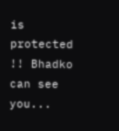is protected !! Bhadko can see you...